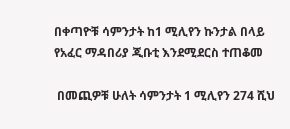በቀጣዮቹ ሳምንታት ከ1 ሚሊየን ኩንታል በላይ የአፈር ማዳበሪያ ጂቡቲ እንደሚደርስ ተጠቆመ

 በመጪዎቹ ሁለት ሳምንታት 1 ሚሊየን 274 ሺህ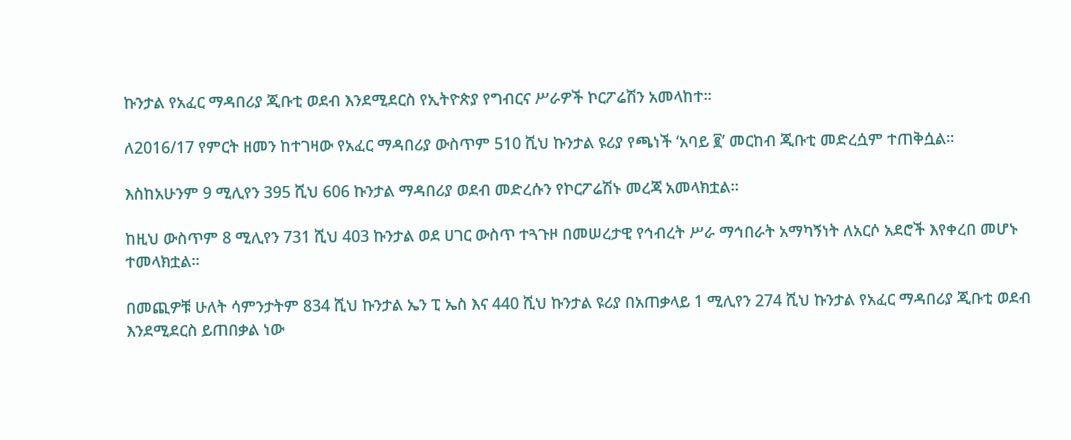ኩንታል የአፈር ማዳበሪያ ጂቡቲ ወደብ እንደሚደርስ የኢትዮጵያ የግብርና ሥራዎች ኮርፖሬሽን አመላከተ።

ለ2016/17 የምርት ዘመን ከተገዛው የአፈር ማዳበሪያ ውስጥም 510 ሺህ ኩንታል ዩሪያ የጫነች ‘አባይ ፪’ መርከብ ጂቡቲ መድረሷም ተጠቅሷል።

እስከአሁንም 9 ሚሊየን 395 ሺህ 606 ኩንታል ማዳበሪያ ወደብ መድረሱን የኮርፖሬሽኑ መረጃ አመላክቷል።

ከዚህ ውስጥም 8 ሚሊየን 731 ሺህ 403 ኩንታል ወደ ሀገር ውስጥ ተጓጉዞ በመሠረታዊ የኅብረት ሥራ ማኅበራት አማካኝነት ለአርሶ አደሮች እየቀረበ መሆኑ ተመላክቷል።

በመጪዎቹ ሁለት ሳምንታትም 834 ሺህ ኩንታል ኤን ፒ ኤስ እና 440 ሺህ ኩንታል ዩሪያ በአጠቃላይ 1 ሚሊየን 274 ሺህ ኩንታል የአፈር ማዳበሪያ ጂቡቲ ወደብ እንደሚደርስ ይጠበቃል ነው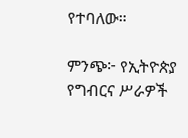የተባለው።

ምንጭ፦ የኢትዮጵያ የግብርና ሥራዎች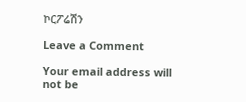ኮርፖሬሽን

Leave a Comment

Your email address will not be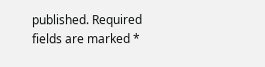published. Required fields are marked *